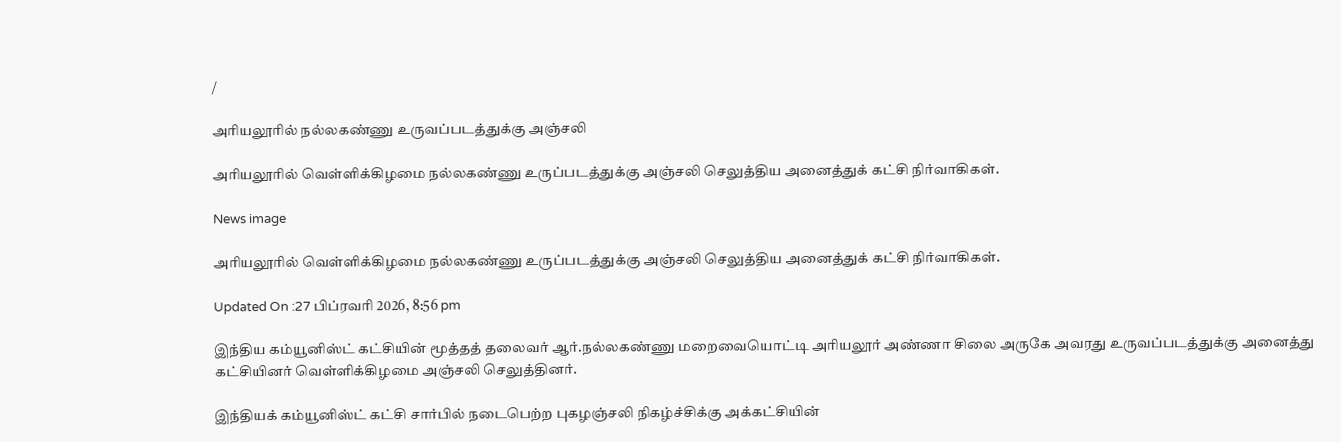/

அரியலூரில் நல்லகண்ணு உருவப்படத்துக்கு அஞ்சலி

அரியலூரில் வெள்ளிக்கிழமை நல்லகண்ணு உருப்படத்துக்கு அஞ்சலி செலுத்திய அனைத்துக் கட்சி நிர்வாகிகள்.

News image

அரியலூரில் வெள்ளிக்கிழமை நல்லகண்ணு உருப்படத்துக்கு அஞ்சலி செலுத்திய அனைத்துக் கட்சி நிர்வாகிகள்.

Updated On :27 பிப்ரவரி 2026, 8:56 pm

இந்திய கம்யூனிஸ்ட் கட்சியின் மூத்தத் தலைவர் ஆர்.நல்லகண்ணு மறைவையொட்டி அரியலூர் அண்ணா சிலை அருகே அவரது உருவப்படத்துக்கு அனைத்து கட்சியினர் வெள்ளிக்கிழமை அஞ்சலி செலுத்தினர்.

இந்தியக் கம்யூனிஸ்ட் கட்சி சார்பில் நடைபெற்ற புகழஞ்சலி நிகழ்ச்சிக்கு அக்கட்சியின்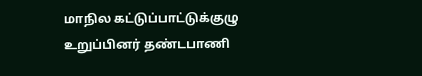மாநில கட்டுப்பாட்டுக்குழு உறுப்பினர் தண்டபாணி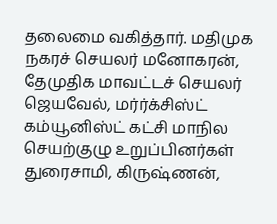தலைமை வகித்தார். மதிமுக நகரச் செயலர் மனோகரன், தேமுதிக மாவட்டச் செயலர் ஜெயவேல், மர்ர்க்சிஸ்ட் கம்யூனிஸ்ட் கட்சி மாநில செயற்குழு உறுப்பினர்கள் துரைசாமி, கிருஷ்ணன்,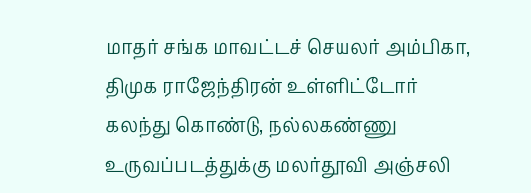மாதர் சங்க மாவட்டச் செயலர் அம்பிகா, திமுக ராஜேந்திரன் உள்ளிட்டோர் கலந்து கொண்டு, நல்லகண்ணு உருவப்படத்துக்கு மலர்தூவி அஞ்சலி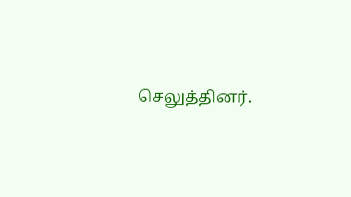செலுத்தினர்.